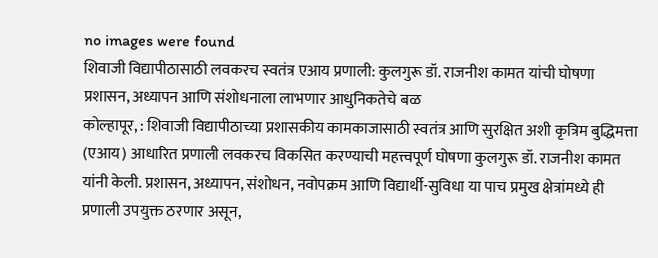no images were found
शिवाजी विद्यापीठासाठी लवकरच स्वतंत्र एआय प्रणाली: कुलगुरू डॉ. राजनीश कामत यांची घोषणा
प्रशासन, अध्यापन आणि संशोधनाला लाभणार आधुनिकतेचे बळ
कोल्हापूर, : शिवाजी विद्यापीठाच्या प्रशासकीय कामकाजासाठी स्वतंत्र आणि सुरक्षित अशी कृत्रिम बुद्धिमत्ता (एआय) आधारित प्रणाली लवकरच विकसित करण्याची महत्त्वपूर्ण घोषणा कुलगुरू डॉ. राजनीश कामत यांनी केली. प्रशासन, अध्यापन, संशोधन, नवोपक्रम आणि विद्यार्थी-सुविधा या पाच प्रमुख क्षेत्रांमध्ये ही प्रणाली उपयुक्त ठरणार असून,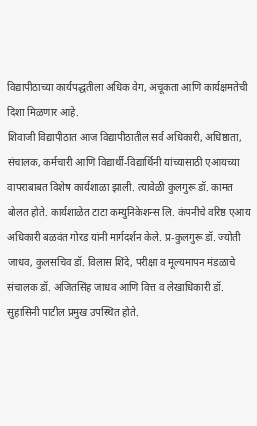विद्यापीठाच्या कार्यपद्धतीला अधिक वेग, अचूकता आणि कार्यक्षमतेची दिशा मिळणार आहे.
शिवाजी विद्यापीठात आज विद्यापीठातील सर्व अधिकारी, अधिष्ठाता, संचालक, कर्मचारी आणि विद्यार्थी-विद्यार्थिनी यांच्यासाठी एआयच्या वापराबाबत विशेष कार्यशाळा झाली. त्यावेळी कुलगुरू डॉ. कामत बोलत होते. कार्यशाळेत टाटा कम्युनिकेशन्स लि. कंपनीचे वरिष्ठ एआय अधिकारी बळवंत गोरड यांनी मार्गदर्शन केले. प्र-कुलगुरू डॉ. ज्योती जाधव, कुलसचिव डॉ. विलास शिंदे, परीक्षा व मूल्यमापन मंडळाचे संचालक डॉ. अजितसिंह जाधव आणि वित्त व लेखाधिकारी डॉ. सुहासिनी पाटील प्रमुख उपस्थित होते.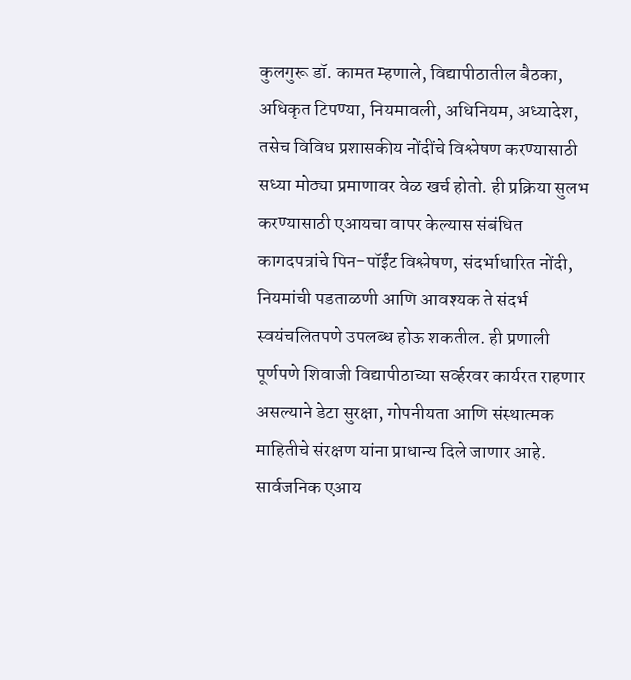कुलगुरू डॉ. कामत म्हणाले, विद्यापीठातील बैठका, अधिकृत टिपण्या, नियमावली, अधिनियम, अध्यादेश, तसेच विविध प्रशासकीय नोंदींचे विश्लेषण करण्यासाठी सध्या मोठ्या प्रमाणावर वेळ खर्च होतो. ही प्रक्रिया सुलभ करण्यासाठी एआयचा वापर केल्यास संबंधित कागदपत्रांचे पिन-पॉईंट विश्लेषण, संदर्भाधारित नोंदी, नियमांची पडताळणी आणि आवश्यक ते संदर्भ स्वयंचलितपणे उपलब्ध होऊ शकतील. ही प्रणाली पूर्णपणे शिवाजी विद्यापीठाच्या सर्व्हरवर कार्यरत राहणार असल्याने डेटा सुरक्षा, गोपनीयता आणि संस्थात्मक माहितीचे संरक्षण यांना प्राधान्य दिले जाणार आहे. सार्वजनिक एआय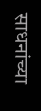साधनांच्या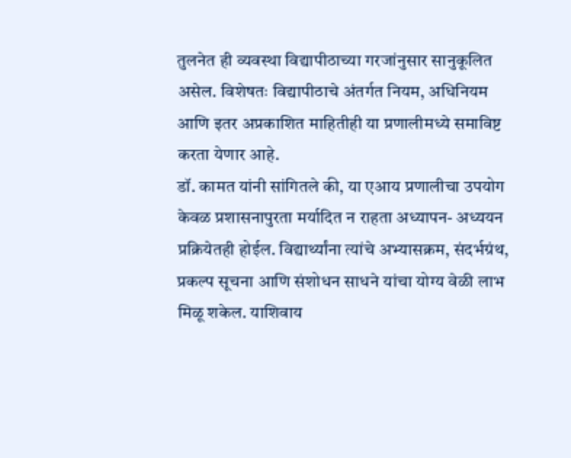तुलनेत ही व्यवस्था विद्यापीठाच्या गरजांनुसार सानुकूलित असेल. विशेषतः विद्यापीठाचे अंतर्गत नियम, अधिनियम आणि इतर अप्रकाशित माहितीही या प्रणालीमध्ये समाविष्ट करता येणार आहे.
डॉ. कामत यांनी सांगितले की, या एआय प्रणालीचा उपयोग केवळ प्रशासनापुरता मर्यादित न राहता अध्यापन- अध्ययन प्रक्रियेतही होईल. विद्यार्थ्यांना त्यांचे अभ्यासक्रम, संदर्भग्रंथ, प्रकल्प सूचना आणि संशोधन साधने यांचा योग्य वेळी लाभ मिळू शकेल. याशिवाय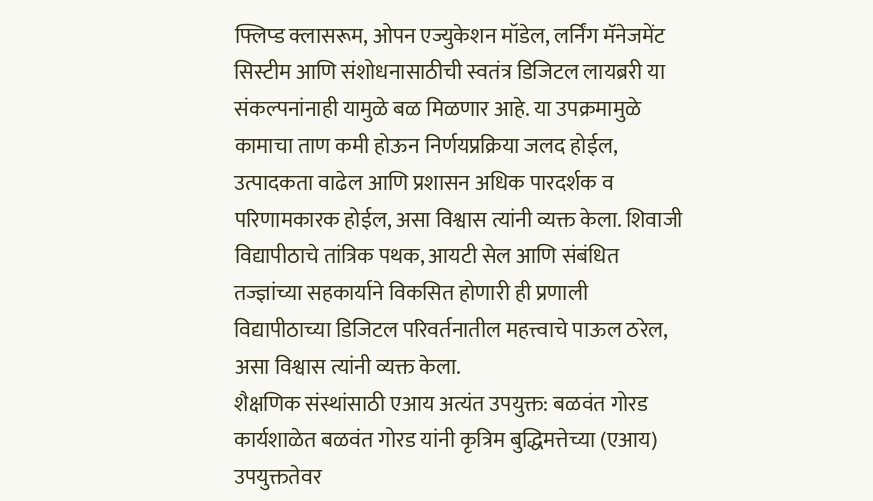फ्लिप्ड क्लासरूम, ओपन एज्युकेशन मॉडेल, लर्निंग मॅनेजमेंट सिस्टीम आणि संशोधनासाठीची स्वतंत्र डिजिटल लायब्ररी या संकल्पनांनाही यामुळे बळ मिळणार आहे. या उपक्रमामुळे कामाचा ताण कमी होऊन निर्णयप्रक्रिया जलद होईल, उत्पादकता वाढेल आणि प्रशासन अधिक पारदर्शक व परिणामकारक होईल, असा विश्वास त्यांनी व्यक्त केला. शिवाजी विद्यापीठाचे तांत्रिक पथक, आयटी सेल आणि संबंधित तज्ज्ञांच्या सहकार्याने विकसित होणारी ही प्रणाली विद्यापीठाच्या डिजिटल परिवर्तनातील महत्त्वाचे पाऊल ठरेल, असा विश्वास त्यांनी व्यक्त केला.
शैक्षणिक संस्थांसाठी एआय अत्यंत उपयुक्त: बळवंत गोरड
कार्यशाळेत बळवंत गोरड यांनी कृत्रिम बुद्धिमत्तेच्या (एआय) उपयुक्ततेवर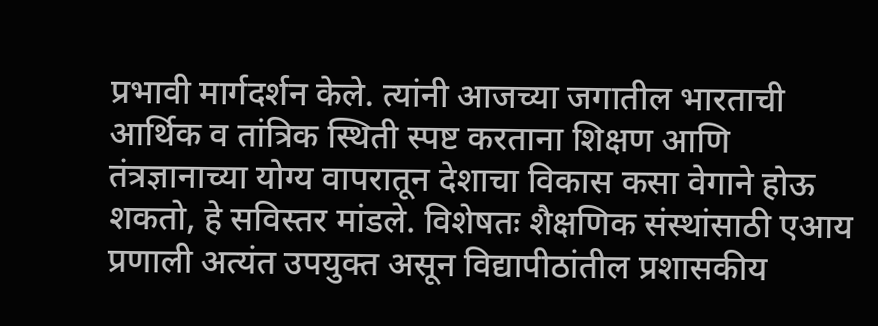प्रभावी मार्गदर्शन केले. त्यांनी आजच्या जगातील भारताची आर्थिक व तांत्रिक स्थिती स्पष्ट करताना शिक्षण आणि तंत्रज्ञानाच्या योग्य वापरातून देशाचा विकास कसा वेगाने होऊ शकतो, हे सविस्तर मांडले. विशेषतः शैक्षणिक संस्थांसाठी एआय प्रणाली अत्यंत उपयुक्त असून विद्यापीठांतील प्रशासकीय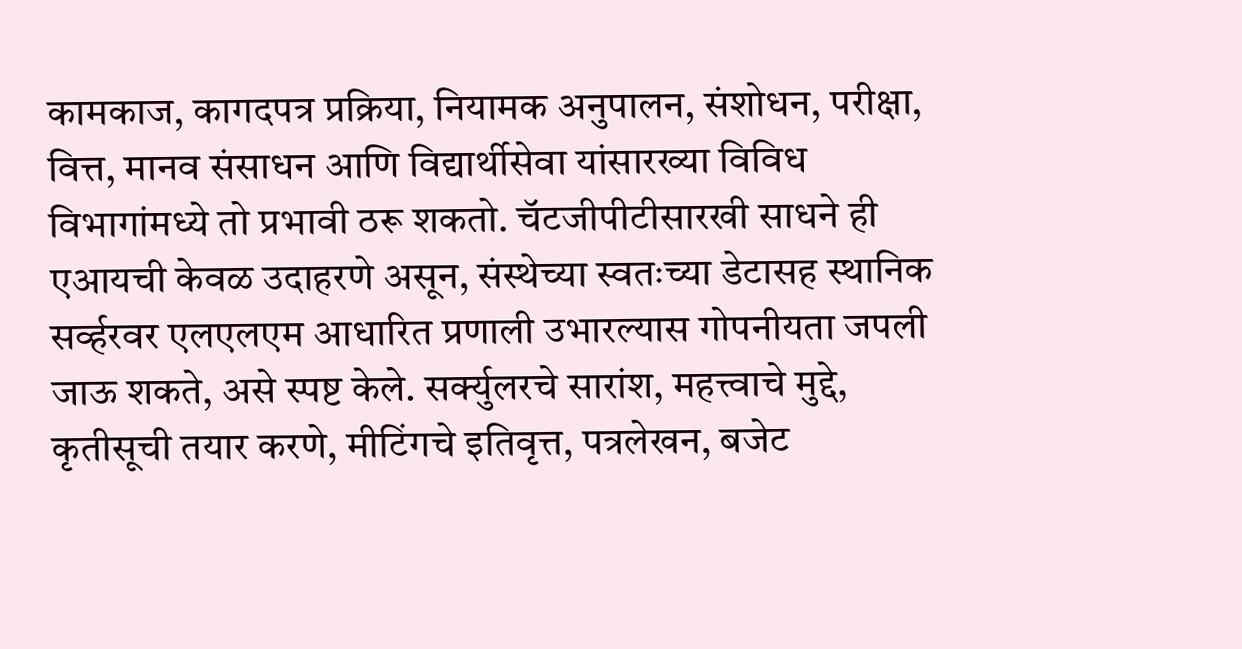कामकाज, कागदपत्र प्रक्रिया, नियामक अनुपालन, संशोधन, परीक्षा, वित्त, मानव संसाधन आणि विद्यार्थीसेवा यांसारख्या विविध विभागांमध्ये तो प्रभावी ठरू शकतो. चॅटजीपीटीसारखी साधने ही एआयची केवळ उदाहरणे असून, संस्थेच्या स्वतःच्या डेटासह स्थानिक सर्व्हरवर एलएलएम आधारित प्रणाली उभारल्यास गोपनीयता जपली जाऊ शकते, असे स्पष्ट केले. सर्क्युलरचे सारांश, महत्त्वाचे मुद्दे, कृतीसूची तयार करणे, मीटिंगचे इतिवृत्त, पत्रलेखन, बजेट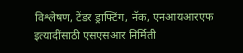विश्लेषण, टेंडर ड्राफ्टिंग, नॅक, एनआयआरएफ इत्यादींसाठी एसएसआर निर्मिती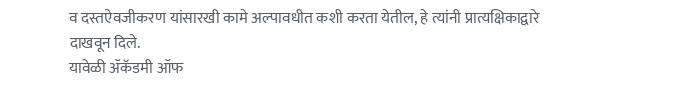व दस्तऐवजीकरण यांसारखी कामे अल्पावधीत कशी करता येतील, हे त्यांनी प्रात्यक्षिकाद्वारे दाखवून दिले.
यावेळी ॲकॅडमी ऑफ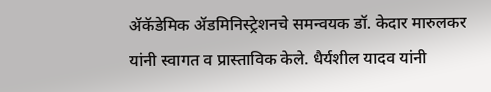ॲकॅडेमिक ॲडमिनिस्ट्रेशनचे समन्वयक डॉ. केदार मारुलकर यांनी स्वागत व प्रास्ताविक केले. धैर्यशील यादव यांनी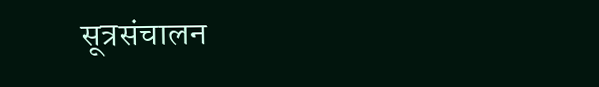सूत्रसंचालन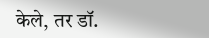केले, तर डॉ.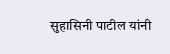सुहासिनी पाटील यांनी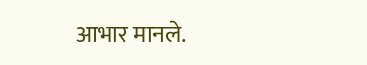आभार मानले.